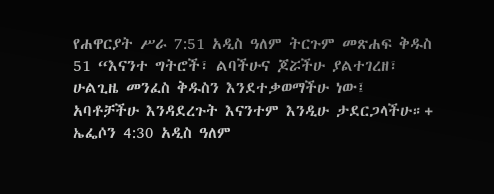የሐዋርያት ሥራ 7:51 አዲስ ዓለም ትርጉም መጽሐፍ ቅዱስ 51 “እናንተ ግትሮች፣ ልባችሁና ጆሯችሁ ያልተገረዘ፣ ሁልጊዜ መንፈስ ቅዱስን እንደተቃወማችሁ ነው፤ አባቶቻችሁ እንዳደረጉት እናንተም እንዲሁ ታደርጋላችሁ።+ ኤፌሶን 4:30 አዲስ ዓለም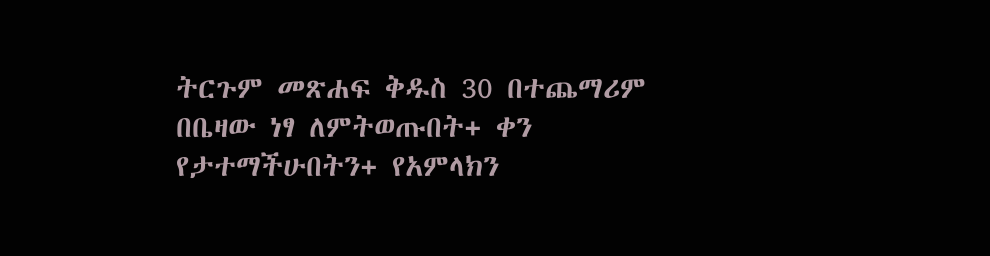ትርጉም መጽሐፍ ቅዱስ 30 በተጨማሪም በቤዛው ነፃ ለምትወጡበት+ ቀን የታተማችሁበትን+ የአምላክን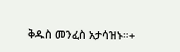ቅዱስ መንፈስ አታሳዝኑ።+